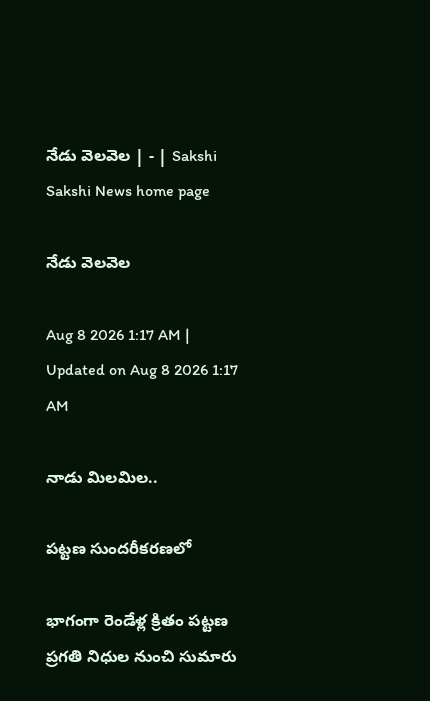నేడు వెలవెల | - | Sakshi
Sakshi News home page

నేడు వెలవెల

Aug 8 2026 1:17 AM | Updated on Aug 8 2026 1:17 AM

నాడు మిలమిల..

పట్టణ సుందరీకరణలో

భాగంగా రెండేళ్ల క్రితం పట్టణ ప్రగతి నిధుల నుంచి సుమారు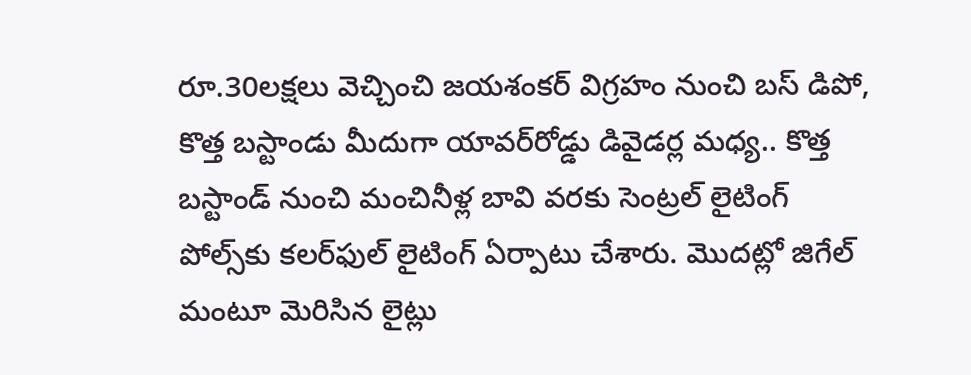రూ.30లక్షలు వెచ్చించి జయశంకర్‌ విగ్రహం నుంచి బస్‌ డిపో, కొత్త బస్టాండు మీదుగా యావర్‌రోడ్డు డివైడర్ల మధ్య.. కొత్త బస్టాండ్‌ నుంచి మంచినీళ్ల బావి వరకు సెంట్రల్‌ లైటింగ్‌ పోల్స్‌కు కలర్‌ఫుల్‌ లైటింగ్‌ ఏర్పాటు చేశారు. మొదట్లో జిగేల్‌ మంటూ మెరిసిన లైట్లు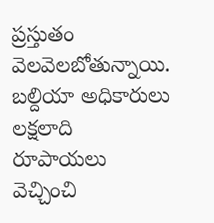ప్రస్తుతం వెలవెలబోతున్నాయి. బల్దియా అధికారులు లక్షలాది రూపాయలు వెచ్చించి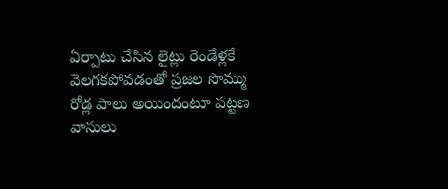ఏర్పాటు చేసిన లైట్లు రెండేళ్లకే వెలగకపోవడంతో ప్రజల సొమ్ము రోడ్ల పాలు అయిందంటూ పట్టణ వాసులు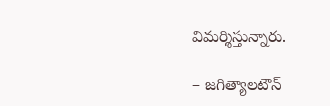విమర్శిస్తున్నారు.

– జగిత్యాలటౌన్‌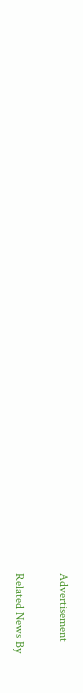Advertisement

Related News By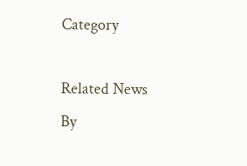Category

Related News By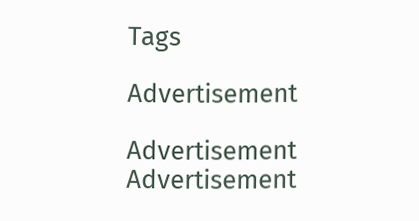Tags

Advertisement

Advertisement
Advertisement